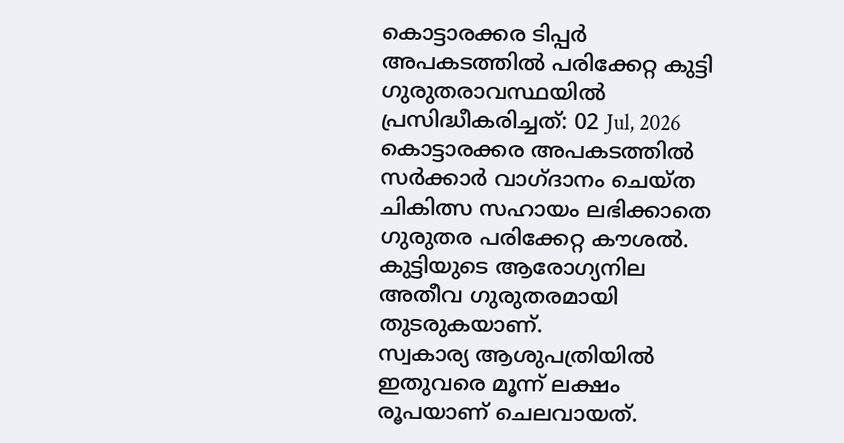കൊട്ടാരക്കര ടിപ്പർ അപകടത്തിൽ പരിക്കേറ്റ കുട്ടി ഗുരുതരാവസ്ഥയിൽ
പ്രസിദ്ധീകരിച്ചത്: 02 Jul, 2026
കൊട്ടാരക്കര അപകടത്തിൽ സർക്കാർ വാഗ്ദാനം ചെയ്ത ചികിത്സ സഹായം ലഭിക്കാതെ ഗുരുതര പരിക്കേറ്റ കൗശൽ. കുട്ടിയുടെ ആരോഗ്യനില അതീവ ഗുരുതരമായി തുടരുകയാണ്.
സ്വകാര്യ ആശുപത്രിയിൽ ഇതുവരെ മൂന്ന് ലക്ഷം രൂപയാണ് ചെലവായത്.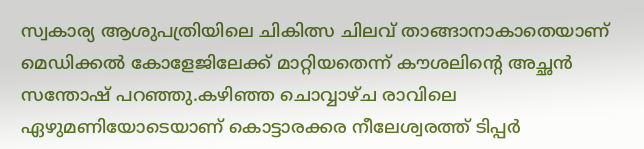സ്വകാര്യ ആശുപത്രിയിലെ ചികിത്സ ചിലവ് താങ്ങാനാകാതെയാണ് മെഡിക്കൽ കോളേജിലേക്ക് മാറ്റിയതെന്ന് കൗശലിന്റെ അച്ഛൻ സന്തോഷ് പറഞ്ഞു.കഴിഞ്ഞ ചൊവ്വാഴ്ച രാവിലെ ഏഴുമണിയോടെയാണ് കൊട്ടാരക്കര നീലേശ്വരത്ത് ടിപ്പർ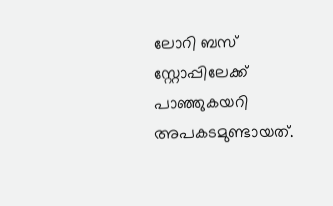ലോറി ബസ് സ്റ്റോപ്പിലേക്ക് പാഞ്ഞുകയറി അപകടമുണ്ടായത്.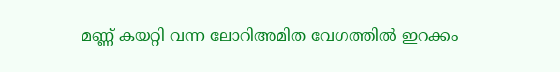മണ്ണ് കയറ്റി വന്ന ലോറിഅമിത വേഗത്തിൽ ഇറക്കം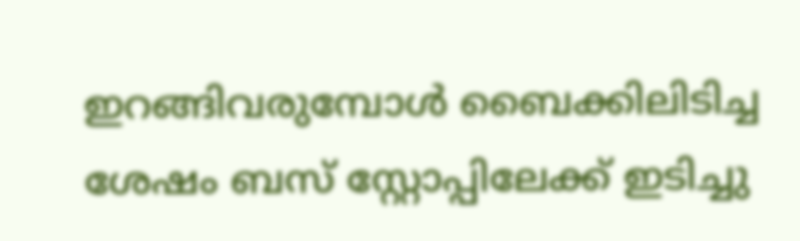ഇറങ്ങിവരുമ്പോൾ ബൈക്കിലിടിച്ച ശേഷം ബസ് സ്റ്റോപ്പിലേക്ക് ഇടിച്ചു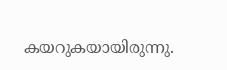കയറുകയായിരുന്നു.